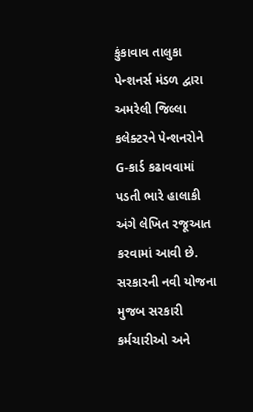કુંકાવાવ તાલુકા પેન્શનર્સ મંડળ દ્વારા અમરેલી જિલ્લા કલેક્ટરને પેન્શનરોને G-કાર્ડ કઢાવવામાં પડતી ભારે હાલાકી અંગે લેખિત રજૂઆત કરવામાં આવી છે. સરકારની નવી યોજના મુજબ સરકારી કર્મચારીઓ અને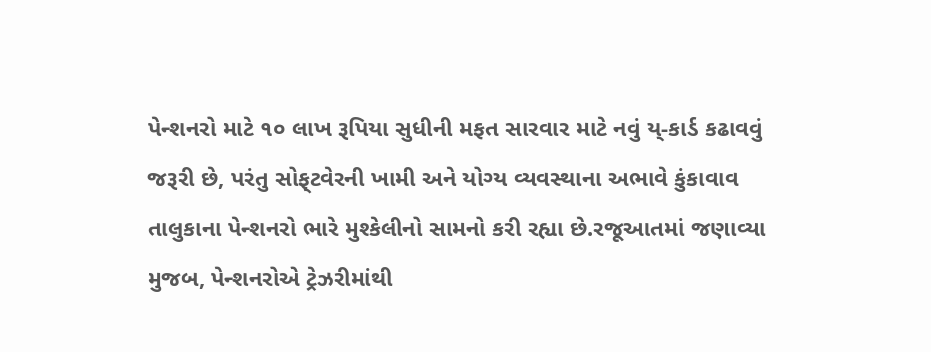પેન્શનરો માટે ૧૦ લાખ રૂપિયા સુધીની મફત સારવાર માટે નવું ય્-કાર્ડ કઢાવવું જરૂરી છે, પરંતુ સોફ્‌ટવેરની ખામી અને યોગ્ય વ્યવસ્થાના અભાવે કુંકાવાવ તાલુકાના પેન્શનરો ભારે મુશ્કેલીનો સામનો કરી રહ્યા છે.રજૂઆતમાં જણાવ્યા મુજબ, પેન્શનરોએ ટ્રેઝરીમાંથી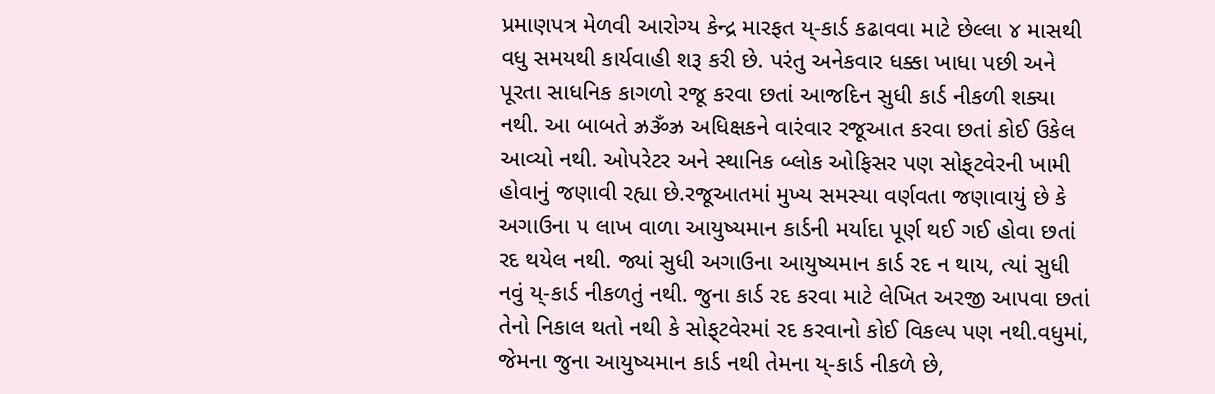પ્રમાણપત્ર મેળવી આરોગ્ય કેન્દ્ર મારફત ય્-કાર્ડ કઢાવવા માટે છેલ્લા ૪ માસથી વધુ સમયથી કાર્યવાહી શરૂ કરી છે. પરંતુ અનેકવાર ધક્કા ખાધા પછી અને પૂરતા સાધનિક કાગળો રજૂ કરવા છતાં આજદિન સુધી કાર્ડ નીકળી શક્યા નથી. આ બાબતે ઝ્રૐઝ્ર અધિક્ષકને વારંવાર રજૂઆત કરવા છતાં કોઈ ઉકેલ આવ્યો નથી. ઓપરેટર અને સ્થાનિક બ્લોક ઓફિસર પણ સોફ્‌ટવેરની ખામી હોવાનું જણાવી રહ્યા છે.રજૂઆતમાં મુખ્ય સમસ્યા વર્ણવતા જણાવાયું છે કે અગાઉના ૫ લાખ વાળા આયુષ્યમાન કાર્ડની મર્યાદા પૂર્ણ થઈ ગઈ હોવા છતાં રદ થયેલ નથી. જ્યાં સુધી અગાઉના આયુષ્યમાન કાર્ડ રદ ન થાય, ત્યાં સુધી નવું ય્-કાર્ડ નીકળતું નથી. જુના કાર્ડ રદ કરવા માટે લેખિત અરજી આપવા છતાં તેનો નિકાલ થતો નથી કે સોફ્‌ટવેરમાં રદ કરવાનો કોઈ વિકલ્પ પણ નથી.વધુમાં, જેમના જુના આયુષ્યમાન કાર્ડ નથી તેમના ય્-કાર્ડ નીકળે છે,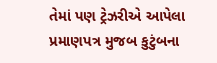તેમાં પણ ટ્રેઝરીએ આપેલા પ્રમાણપત્ર મુજબ કુટુંબના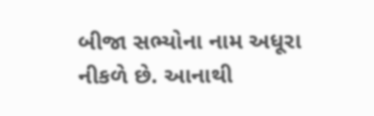બીજા સભ્યોના નામ અધૂરા નીકળે છે. આનાથી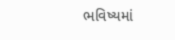ભવિષ્યમાં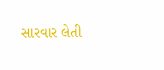સારવાર લેતી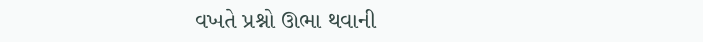વખતે પ્રશ્નો ઊભા થવાની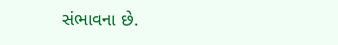સંભાવના છે.